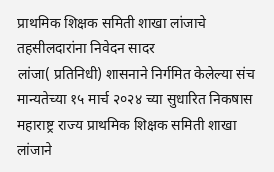प्राथमिक शिक्षक समिती शाखा लांजाचे तहसीलदारांना निवेदन सादर
लांजा( प्रतिनिधी) शासनाने निर्गमित केलेल्या संच मान्यतेच्या १५ मार्च २०२४ च्या सुधारित निकषास महाराष्ट्र राज्य प्राथमिक शिक्षक समिती शाखा लांजाने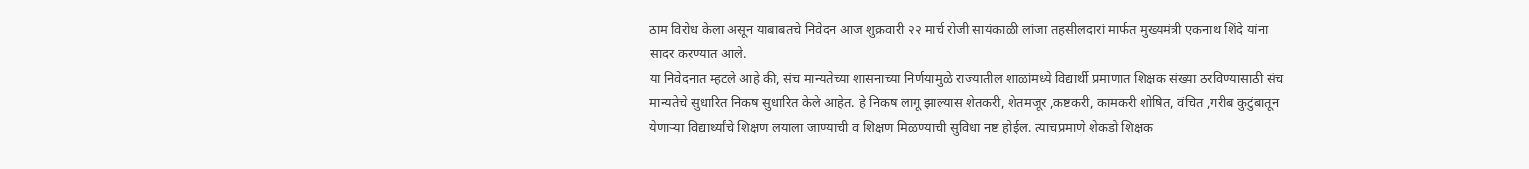ठाम विरोध केला असून याबाबतचे निवेदन आज शुक्रवारी २२ मार्च रोजी सायंकाळी लांजा तहसीलदारां मार्फत मुख्यमंत्री एकनाथ शिंदे यांना सादर करण्यात आले.
या निवेदनात म्हटले आहे की, संच मान्यतेच्या शासनाच्या निर्णयामुळे राज्यातील शाळांमध्ये विद्यार्थी प्रमाणात शिक्षक संख्या ठरविण्यासाठी संच मान्यतेचे सुधारित निकष सुधारित केले आहेत. हे निकष लागू झाल्यास शेतकरी, शेतमजूर ,कष्टकरी, कामकरी शोषित, वंचित ,गरीब कुटुंबातून येणाऱ्या विद्यार्थ्यांचे शिक्षण लयाला जाण्याची व शिक्षण मिळण्याची सुविधा नष्ट होईल. त्याचप्रमाणे शेकडो शिक्षक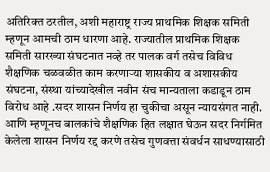अतिरिक्त ठरतील, अशी महाराष्ट्र राज्य प्राथमिक शिक्षक समिती म्हणून आमची ठाम धारणा आहे. राज्यातील प्राथमिक शिक्षक समिती सारख्या संघटनात नव्हे तर पालक वर्ग तसेच विविध शैक्षणिक चळवळीत काम करणाऱ्या शासकीय व अशासकीय संघटना, संस्था यांच्यादेखील नवीन संच मान्यताला कडाडून ठाम विरोध आहे .सदर शासन निर्णय हा चुकीचा असून न्यायसंगत नाही.
आणि म्हणूनच बालकांचे शैक्षणिक हित लक्षात घेऊन सदर निर्गमित केलेला शासन निर्णय रद्द करणे तसेच गुणवत्ता संवर्धन साधण्यासाठी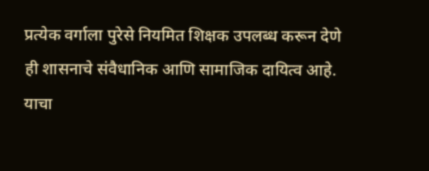प्रत्येक वर्गाला पुरेसे नियमित शिक्षक उपलब्ध करून देणे ही शासनाचे संवैधानिक आणि सामाजिक दायित्व आहे. याचा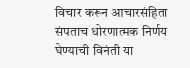विचार करून आचारसंहिता संपताच धोरणात्मक निर्णय घेण्याची विनंती या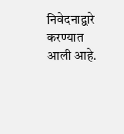निवेदनाद्वारे करण्यात आली आहे.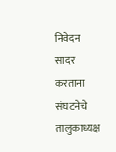निवेदन सादर करताना संघटनेचे तालुकाध्यक्ष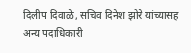दिलीप दिवाळे, सचिव दिनेश झोरे यांच्यासह अन्य पदाधिकारी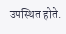उपस्थित होते.